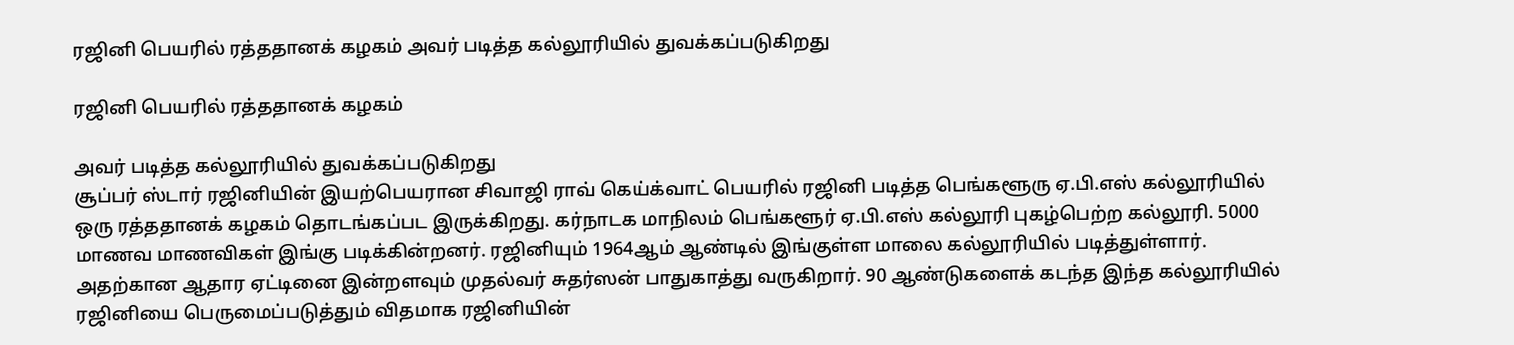ரஜினி பெயரில் ரத்ததானக் கழகம் அவர் படித்த கல்லூரியில் துவக்கப்படுகிறது

ரஜினி பெயரில் ரத்ததானக் கழகம்

அவர் படித்த கல்லூரியில் துவக்கப்படுகிறது
சூப்பர் ஸ்டார் ரஜினியின் இயற்பெயரான சிவாஜி ராவ் கெய்க்வாட் பெயரில் ரஜினி படித்த பெங்களூரு ஏ.பி.எஸ் கல்லூரியில் ஒரு ரத்ததானக் கழகம் தொடங்கப்பட இருக்கிறது. கர்நாடக மாநிலம் பெங்களூர் ஏ.பி.எஸ் கல்லூரி புகழ்பெற்ற கல்லூரி. 5000 மாணவ மாணவிகள் இங்கு படிக்கின்றனர். ரஜினியும் 1964ஆம் ஆண்டில் இங்குள்ள மாலை கல்லூரியில் படித்துள்ளார். அதற்கான ஆதார ஏட்டினை இன்றளவும் முதல்வர் சுதர்ஸன் பாதுகாத்து வருகிறார். 90 ஆண்டுகளைக் கடந்த இந்த கல்லூரியில் ரஜினியை பெருமைப்படுத்தும் விதமாக ரஜினியின்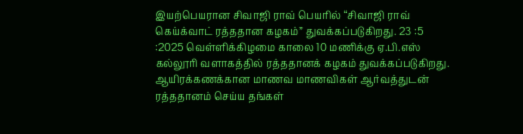இயற்பெயரான சிவாஜி ராவ் பெயரில் “சிவாஜி ராவ் கெய்க்வாட் ரத்ததான கழகம்” துவக்கப்படுகிறது. 23 :5 :2025 வெள்ளிக்கிழமை காலை 10 மணிக்கு ஏ.பி.எஸ் கல்லூரி வளாகத்தில் ரத்ததானக் கழகம் துவக்கப்படுகிறது. ஆயிரக்கணக்கான மாணவ மாணவிகள் ஆர்வத்துடன் ரத்ததானம் செய்ய தங்கள்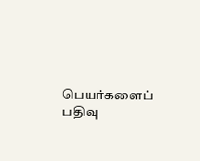பெயர்களைப் பதிவு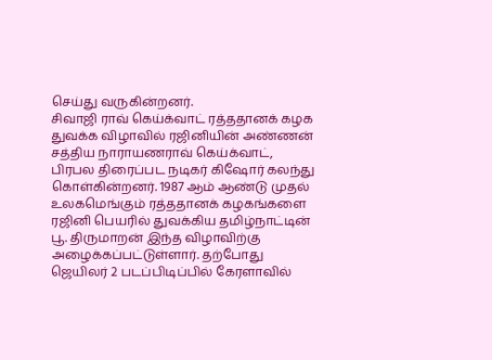செய்து வருகின்றனர்.
சிவாஜி ராவ் கெய்க்வாட் ரத்ததானக் கழக துவக்க விழாவில் ரஜினியின் அண்ணன் சத்திய நாராயணராவ் கெய்க்வாட், பிரபல திரைப்பட நடிகர் கிஷோர் கலந்து கொள்கின்றனர். 1987 ஆம் ஆண்டு முதல் உலகமெங்கும் ரத்ததானக் கழகங்களை ரஜினி பெயரில் துவக்கிய தமிழ்நாட்டின் பூ. திருமாறன் இந்த விழாவிற்கு அழைக்கப்பட்டுள்ளார். தற்போது ஜெயிலர் 2 படப்பிடிப்பில் கேரளாவில்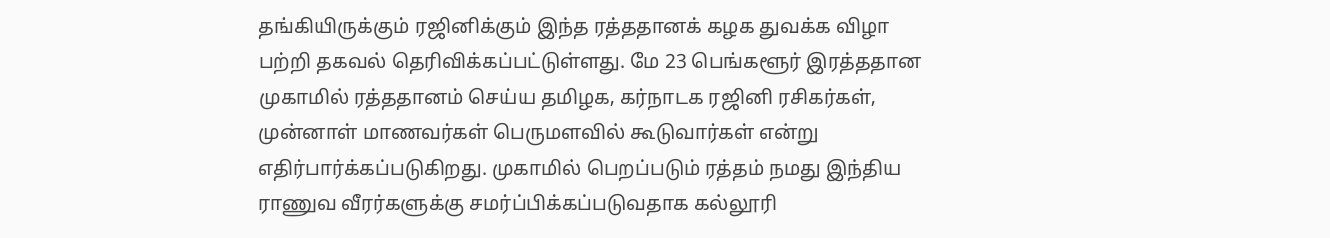தங்கியிருக்கும் ரஜினிக்கும் இந்த ரத்ததானக் கழக துவக்க விழா பற்றி தகவல் தெரிவிக்கப்பட்டுள்ளது. மே 23 பெங்களூர் இரத்ததான முகாமில் ரத்ததானம் செய்ய தமிழக, கர்நாடக ரஜினி ரசிகர்கள், முன்னாள் மாணவர்கள் பெருமளவில் கூடுவார்கள் என்று எதிர்பார்க்கப்படுகிறது. முகாமில் பெறப்படும் ரத்தம் நமது இந்திய ராணுவ வீரர்களுக்கு சமர்ப்பிக்கப்படுவதாக கல்லூரி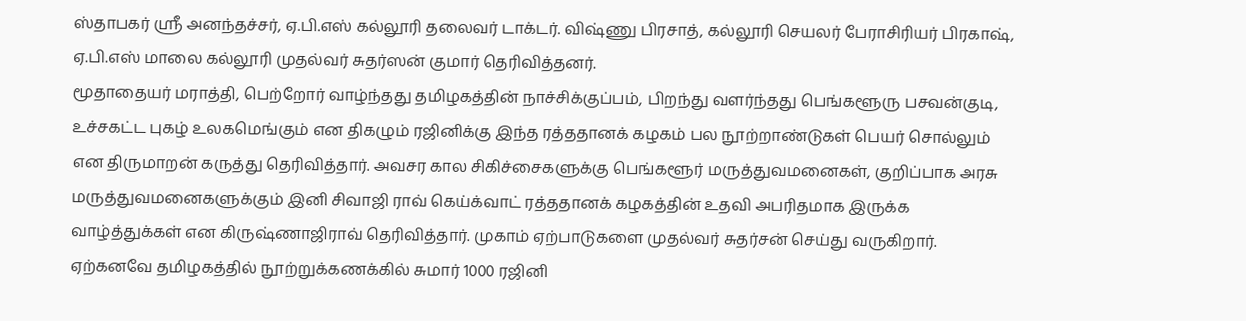ஸ்தாபகர் ஸ்ரீ அனந்தச்சர், ஏ.பி.எஸ் கல்லூரி தலைவர் டாக்டர். விஷ்ணு பிரசாத், கல்லூரி செயலர் பேராசிரியர் பிரகாஷ், ஏ.பி.எஸ் மாலை கல்லூரி முதல்வர் சுதர்ஸன் குமார் தெரிவித்தனர்.
மூதாதையர் மராத்தி, பெற்றோர் வாழ்ந்தது தமிழகத்தின் நாச்சிக்குப்பம், பிறந்து வளர்ந்தது பெங்களூரு பசவன்குடி, உச்சகட்ட புகழ் உலகமெங்கும் என திகழும் ரஜினிக்கு இந்த ரத்ததானக் கழகம் பல நூற்றாண்டுகள் பெயர் சொல்லும் என திருமாறன் கருத்து தெரிவித்தார். அவசர கால சிகிச்சைகளுக்கு பெங்களூர் மருத்துவமனைகள், குறிப்பாக அரசு மருத்துவமனைகளுக்கும் இனி சிவாஜி ராவ் கெய்க்வாட் ரத்ததானக் கழகத்தின் உதவி அபரிதமாக இருக்க வாழ்த்துக்கள் என கிருஷ்ணாஜிராவ் தெரிவித்தார். முகாம் ஏற்பாடுகளை முதல்வர் சுதர்சன் செய்து வருகிறார். ஏற்கனவே தமிழகத்தில் நூற்றுக்கணக்கில் சுமார் 1000 ரஜினி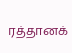ரத்தானக்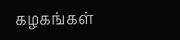கழகங்கள்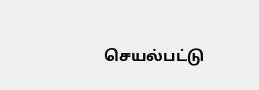செயல்பட்டு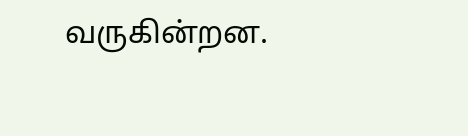வருகின்றன.